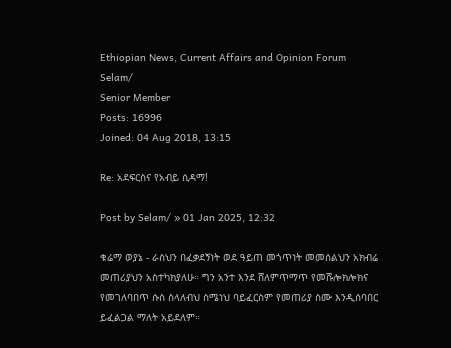Ethiopian News, Current Affairs and Opinion Forum
Selam/
Senior Member
Posts: 16996
Joined: 04 Aug 2018, 13:15

Re: አደፍርስና የአብይ ሲዳማ!

Post by Selam/ » 01 Jan 2025, 12:32

ቁሬማ ወያኔ - ራስህን በፈቃደኝነት ወደ ዓይጠ መጎጥነት መመሰልህን አክብሬ መጠሪያህን አስተካክያለሁ። ግን አንተ እንደ ሸለምጥማጥ የመሹሎክሎክና የመገለባበጥ ሱስ ስላለብህ ስሜነህ ባይፈርስም የመጠሪያ ስሙ እንዲሰባበር ይፈልጋል ማለት አይደለም።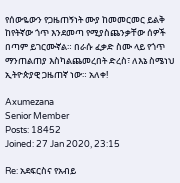የሰውዬውን የጋዜጠኝነት ሙያ ከመመርመር ይልቅ ከየትኛው ጎጥ እንደመጣ የሚያስጨንቃቸው ሰዎች በጣም ይገርሙኛል። በራሱ ፈቃድ ስሙ ላይ የጎጥ ማንጠልጠያ እስካልጨመረበት ድረስ፣ ለእኔ ስሜነህ ኢትዮጵያዊ ጋዜጠኛ ነው። አለቀ!

Axumezana
Senior Member
Posts: 18452
Joined: 27 Jan 2020, 23:15

Re: አደፍርስና የአብይ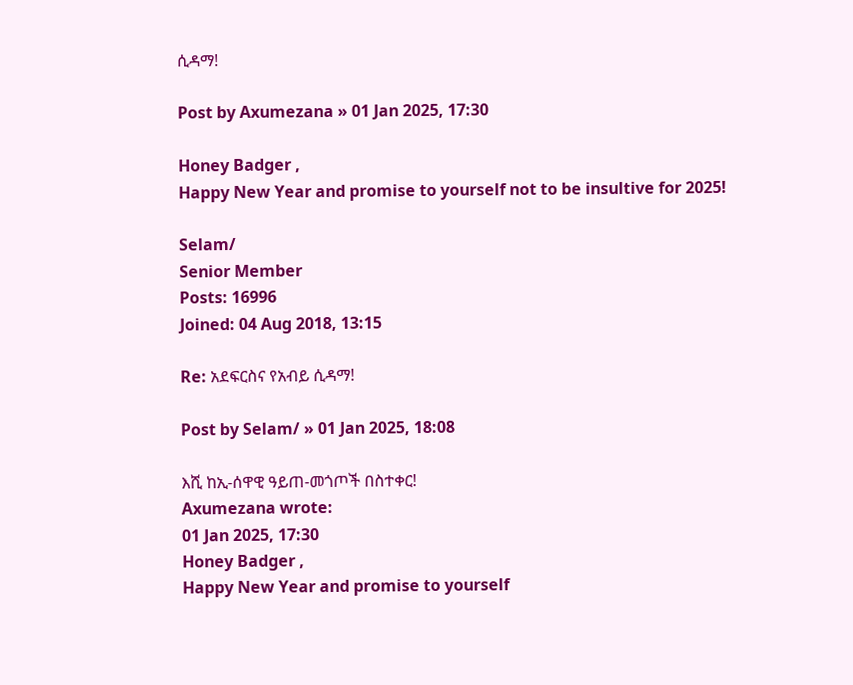ሲዳማ!

Post by Axumezana » 01 Jan 2025, 17:30

Honey Badger ,
Happy New Year and promise to yourself not to be insultive for 2025!

Selam/
Senior Member
Posts: 16996
Joined: 04 Aug 2018, 13:15

Re: አደፍርስና የአብይ ሲዳማ!

Post by Selam/ » 01 Jan 2025, 18:08

እሺ ከኢ-ሰዋዊ ዓይጠ-መጎጦች በስተቀር!
Axumezana wrote:
01 Jan 2025, 17:30
Honey Badger ,
Happy New Year and promise to yourself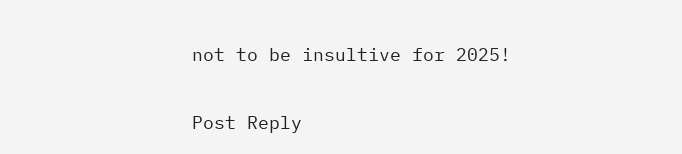not to be insultive for 2025!

Post Reply